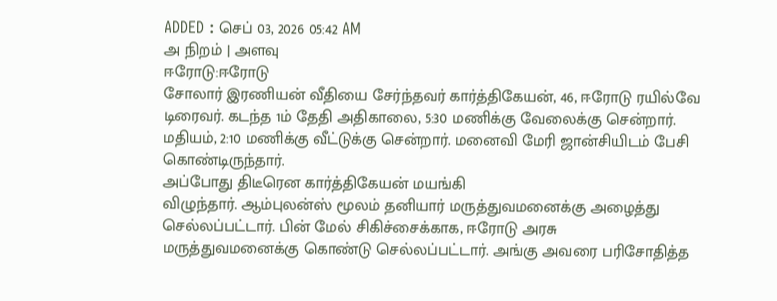ADDED : செப் 03, 2026 05:42 AM
அ நிறம் | அளவு
ஈரோடு:ஈரோடு
சோலார் இரணியன் வீதியை சேர்ந்தவர் கார்த்திகேயன், 46, ஈரோடு ரயில்வே
டிரைவர். கடந்த 1ம் தேதி அதிகாலை, 5:30 மணிக்கு வேலைக்கு சென்றார்.
மதியம், 2:10 மணிக்கு வீட்டுக்கு சென்றார். மனைவி மேரி ஜான்சியிடம் பேசி
கொண்டிருந்தார்.
அப்போது திடீரென கார்த்திகேயன் மயங்கி
விழுந்தார். ஆம்புலன்ஸ் மூலம் தனியார் மருத்துவமனைக்கு அழைத்து
செல்லப்பட்டார். பின் மேல் சிகிச்சைக்காக, ஈரோடு அரசு
மருத்துவமனைக்கு கொண்டு செல்லப்பட்டார். அங்கு அவரை பரிசோதித்த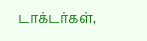டாக்டர்கள்,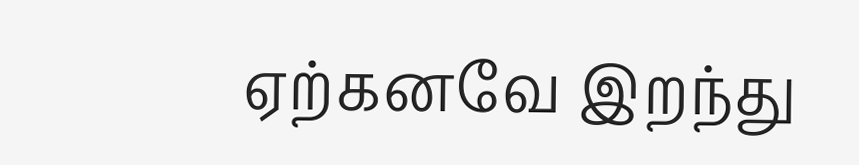ஏற்கனவே இறந்து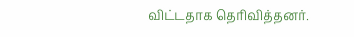விட்டதாக தெரிவித்தனர்.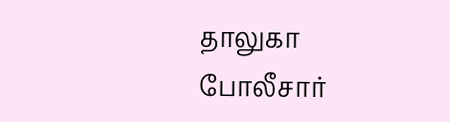தாலுகா
போலீசார்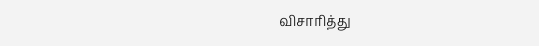விசாரித்து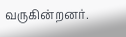வருகின்றனர்.